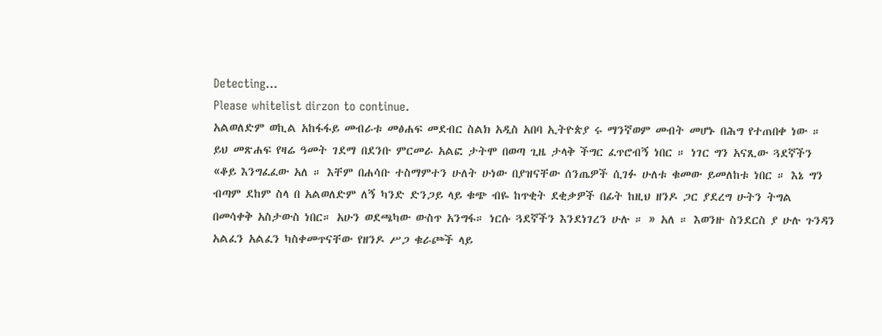Detecting...
Please whitelist dirzon to continue.
አልወለድም ወኪል አከፋፋይ መብራቱ መፅሐፍ መደብር ስልክ አዲስ አበባ ኢትዮጵያ ሩ ማንኛወም መብት መሆኑ በሕግ የተጠበቀ ነው ። ይህ መጽሐፍ የዛሬ ዓመት ገደማ በደንቡ ምርመራ አልፎ ታትሞ በወጣ ጊዜ ታላቅ ችግር ፈጥሮብኝ ነበር ። ነገር ግን አናጺው ጓደኛችን «ቆይ እንግፈፈው አለ ። እቸም በሐሳቡ ተስማምተን ሁለት ሁነው በያዝናቸው ሰንጤዎች ሲገፉ ሁለቱ ቁመው ይመለከቱ ነበር ። እኔ ግን ብጣም ደከም ስላ በ አልወለድም ለኝ ካንድ ድንጋይ ላይ ቁጭ ብዬ ከጥቂት ደቂቃዎች በፊት ከዚህ ዘንዶ ጋር ያደረግ ሁትን ትግል በመሳቀቅ አስታውስ ነበር። አሁን ወደጫካው ውስጥ አንግፋ። ነርሱ ጓደኛችን እንደነገረን ሁሉ ። » አለ ። እወንዙ ስንደርስ ያ ሁሉ ጉንዳን አልፈን አልፈን ካስቀመጥናቸው የዘንዶ ሥጋ ቁራጮች ላይ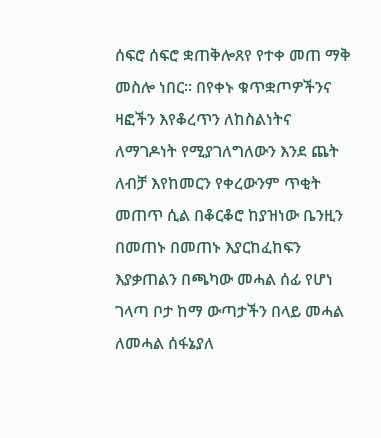ሰፍሮ ሰፍሮ ቋጠቅሎጸየ የተቀ መጠ ማቅ መስሎ ነበር። በየቀኑ ቁጥቋጦዎችንና ዛፎችን እየቆረጥን ለከስልነትና ለማገዶነት የሚያገለግለውን እንደ ጨት ለብቻ እየከመርን የቀረውንም ጥቂት መጠጥ ሲል በቆርቆሮ ከያዝነው ቤንዚን በመጠኑ በመጠኑ እያርከፈከፍን እያቃጠልን በጫካው መሓል ሰፊ የሆነ ገላጣ ቦታ ከማ ውጣታችን በላይ መሓል ለመሓል ሰፋኔያለ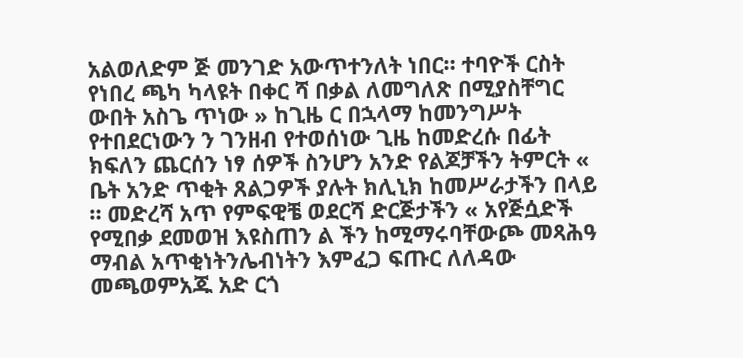አልወለድም ጅ መንገድ አውጥተንለት ነበር። ተባዮች ርስት የነበረ ጫካ ካላዩት በቀር ሻ በቃል ለመግለጽ በሚያስቸግር ውበት አስጌ ጥነው » ከጊዜ ር በኋላማ ከመንግሥት የተበደርነውን ን ገንዘብ የተወሰነው ጊዜ ከመድረሱ በፊት ክፍለን ጨርሰን ነፃ ሰዎች ስንሆን አንድ የልጆቻችን ትምርት « ቤት አንድ ጥቂት ጸልጋዎች ያሉት ክሊኒክ ከመሥራታችን በላይ ። መድረሻ አጥ የምፍዊቼ ወደርሻ ድርጅታችን « አየጅሷድች የሚበቃ ደመወዝ እዩስጠን ል ችን ከሚማሩባቸውጮ መጻሕዓ ማብል አጥቂነትንሌብነትን እምፈጋ ፍጡር ለለዳው መጫወምአጁ አድ ርጎ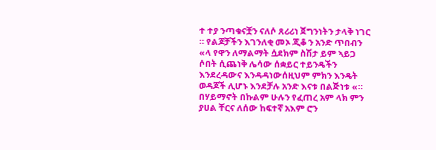ተ ተያ ንጣቁናቿን ናለሶ ጸሪሪነ ጀግንነትን ታላቅ ነገር ። የልጆቻችን እገንለቂ መኦ ጂቆ ን አንድ ጥበብን «ላ የዋን ለማልማት ሷደክም ስሽታ ይም ኣይጋ ሶበት ሲጨነቅ ሌሳው ሰቋይር ተይንዴችን እንደረዳውና እንዳዳነውሰዚህም ምክን እንዴት ወዳጆች ሊሆኑ እንደቻሉ አንድ እናቱ በልጅነቱ «። በሃይማኖት በኩልም ሁሉን የፈጠረ አም ላክ ምን ያሀል ቸርና ለሰው ከፍተኛ አእም ሮን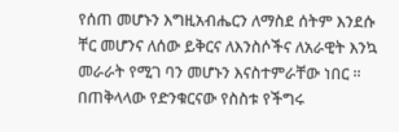የሰጠ መሆኑን እግዚአብሔርን ለማስደ ሰትም እንደሱ ቸር መሆንና ለሰው ይቅርና ለእንስሶችና ለአራዊት እንኳ መራራት የሚገ ባን መሆኑን እናስተምራቸው ነበር ። በጠቅላላው የድንቁርናው የስስቱ የችግሩ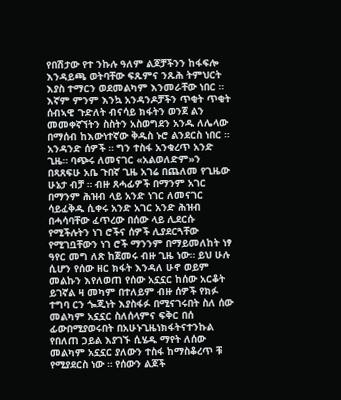የበሽታው የተ ንኩሉ ዓለም ልጆቻችንን ከፋፍሎ እንዳይጫ ወትባቸው ፍጹምና ንጹሕ ትምህርት እያስ ተማርን ወደመልካም እንመራቸው ነበር ። እኛም ምንም እንኳ አንዳንዶቻችን ጥቂት ጥቂት ሰብኣዊ ጉድለት ብናሳይ ክፋትን ወንጀ ልን መመቀኛኘትን ስስትን አስወግደን አንዱ ለሌላው በማሰብ ከእውነተኛው ቅዱስ ኑሮ ልንደርስ ነበር ።
አንዳንድ ሰዎች ። ግን ተስፋ አንቁረጥ አንድ ጊዜ። ባጭሩ ለመናገር «አልወለድም»ን በጻጸፍሁ አቤ ጉበኛ ጊዜ አገሬ በጨለመ የጊዜው ሁኔታ ብቻ ። ብዙ ጸሓፊዎች በማንም አገር በማንም ሕዝብ ላይ አንድ ነገር ለመናገር ሳይፈቅዱ ሲቀሩ አንድ አገር አንድ ሕዝብ በሓሳባቸው ፈጥረው በሰው ላይ ሊደርሱ የሚችሉትን ነገ ሮችና ሰዎች ሊያደርጓቸው የሚገቧቸውን ነገ ሮች ማንንም በማይመለከት ነፃ ዓየር መግ ለጽ ከጀመሩ ብዙ ጊዜ ነው። ይህ ሁሉ ሲሆን የሰው ዘር ክፋት እንዳለ ሁኖ ወይም መልኩን እየለወጠ የሰው አኗኗር ከሰው አርቆት ይገኛል ዛ መካም በተለይም ብዙ ሰዎች የክፉ ተግባ ርን ጐጂነት እያስፋፉ በሚናገሩበት ስለ ሰው መልካም አኗኗር ስለሰላምና ፍቅር በሰ ፊውበሚያወሩበት በአሁኑጊዜነክፋትናተንኩል የበለጠ ኃይል እያገኙ ሲሄዱ ማየት ለሰው መልካም አኗኗር ያለውን ተስፋ ከማስቆረጥ ቹ የሚያደርስ ነው ። የሰውን ልጆች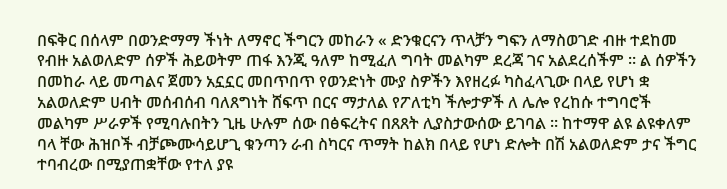በፍቅር በሰላም በወንድማማ ችነት ለማኖር ችግርን መከራን « ድንቁርናን ጥላቻን ግፍን ለማስወገድ ብዙ ተደከመ የብዙ አልወለድም ሰዎች ሕይወትም ጠፋ እንጂ ዓለም ከሚፈለ ግባት መልካም ደረጃ ገና አልደረሰችም ። ል ሰዎችን በመከራ ላይ መጣልና ጀመን አኗኗር መበጥበጥ የወንድነት ሙያ ስዎችን እየዘረፉ ካስፈላጊው በላይ የሆነ ቋ አልወለድም ሀብት መሰብሰብ ባለጸግነት ሸፍጥ በርና ማታለል የፖለቲካ ችሎታዎች ለ ሌሎ የረከሱ ተግባሮች መልካም ሥራዎች የሚባሉበትን ጊዜ ሁሉም ሰው በፅፍረትና በጸጸት ሊያስታውሰው ይገባል ። ከተማዋ ልዩ ልዩቀለም ባላ ቸው ሕዝቦች ብቻጮሙሳይሆጊ ቁንጣን ራብ ስካርና ጥማት ከልክ በላይ የሆነ ድሎት በሽ አልወለድም ታና ችግር ተባብረው በሚያጠቋቸው የተለ ያዩ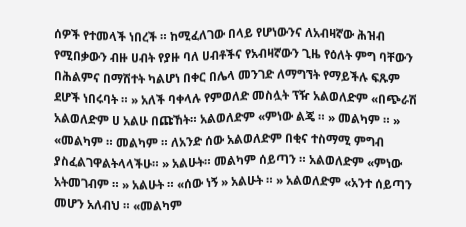ሰዎች የተመላች ነበረች ። ከሚፈለገው በላይ የሆነውንና ለአብዛኛው ሕዝብ የሚበቃውን ብዙ ሀብት የያዙ ባለ ሀብቶችና የአብዛኛውን ጊዜ የዕለት ምግ ባቸውን በሕልምና በማሽተት ካልሆነ በቀር በሌላ መንገድ ለማግኘት የማይችሉ ፍጹም ደሆች ነበሩባት ። » አለች ባቀላሉ የምወለድ መስሏት ፕዥ አልወለድም «በጭራሽ አልወለድም ሀ አልሁ በጩኸት። አልወለድም «ምነው ልጄ ። » መልካም ። » «መልካም ። መልካም ። ለአንድ ሰው አልወለድም በቂና ተስማሚ ምግብ ያስፈልገዋልትላላችሁ። » አልሁት። መልካም ሰይጣን ። አልወለድም «ምነው አትመገብም ። » አልሁት ። «ሰው ነኝ » አልሁት ። » አልወለድም «አንተ ሰይጣን መሆን አለብህ ። «መልካም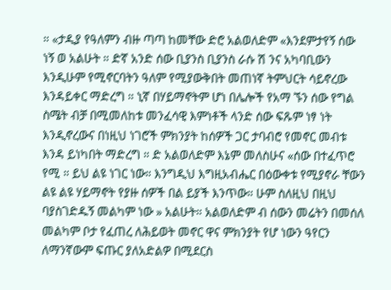። «ታዲያ የዓለምን ብዙ ጣጣ ከመቸው ድሮ አልወለድም «እንደምታየኝ ሰው ነኝ ወ አልሁት ። ድኛ አንድ ሰው ቢያንስ ቢያንስ ራሱ ሽ ንና አካባቢውን እንዲሁም የሚኖርባትን ዓለም የሚያውቅበት መጠነኛ ትምህርት ሳይኖረው እንዳይቀር ማድረግ ። ኒኛ በሃይማኖትም ሆነ በሌሎች የአማ ኙን ሰው የግል ስሜት ብቻ በሚመለከቱ መንፈሳዊ እምነቶች ላንድ ሰው ፍጹም ነፃ ነት እንዲኖረውና በነዚህ ነገሮች ምክንያት ከሰዎች ጋር ታባብሮ የመኖር መብቱ እንዳ ይነካበት ማድረግ ። ድ አልወለድም እኔም መለስሁና «ሰው በተፈጥሮ የሚ ። ይህ ልዩ ነገር ነው። እንግዲህ እግዚአብሔር በዕውቀቱ የሚያኖራ ቸውን ልዩ ልዩ ሃይማኖት የያዙ ሰዎች በል ይያች እንጥው። ሁም ስለዚህ በዚህ ባያስገድዱኝ መልካም ነው » አልሁት። አልወለድም ብ ሰውን መሬትን በመሰለ መልካም ቦታ የፈጠረ ለሕይወት መኖር ዋና ምክንያት የሆ ነውን ዓየርን ለማንኛውም ፍጡር ያለአድልዎ በሚደርስ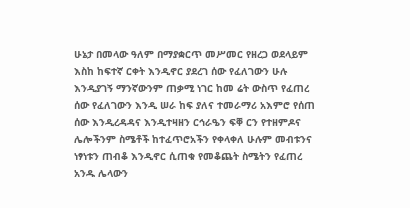ሁኔታ በመላው ዓለም በማያቋርጥ መሥመር የዘረጋ ወደላይም እስከ ከፍተኛ ርቀት እንዲኖር ያደረገ ሰው የፈለገውን ሁሉ እንዲያገኝ ማንኛውንም ጠቃሚ ነገር ከመ ሬት ውስጥ የፈጠረ ሰው የፈለገውን እንዲ ሠራ ከፍ ያለና ተመራማሪ አእምሮ የሰጠ ሰው እንዲረዳዳና እንዲተዛዘን ርኅራዔን ፍቐ ርን የተዘምዶና ሌሎችንም ስሜቶች ከተፈጥሮአችን የቀላቀለ ሁሉም መብቱንና ነፃነቱን ጠብቆ እንዲኖር ሲጠቁ የመቆጨት ስሜትን የፈጠረ አንዱ ሌላውን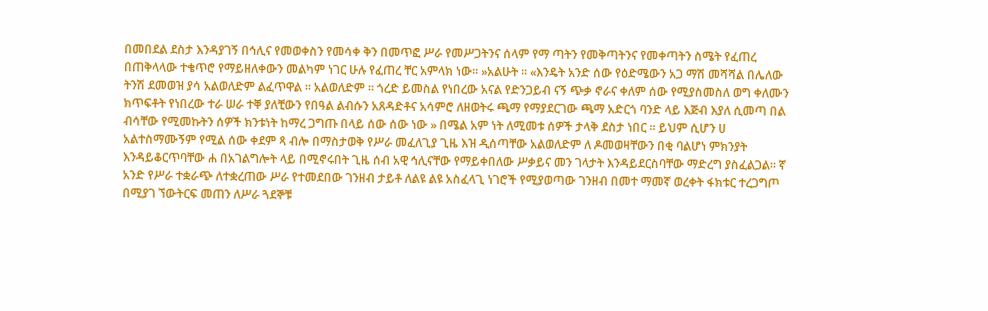በመበደል ደስታ እንዳያገኝ በኅሊና የመወቀስን የመሳቀ ቅን በመጥፎ ሥራ የመሥጋትንና ሰላም የማ ጣትን የመቅጣትንና የመቀጣትን ስሜት የፈጠረ በጠቅላላው ተቄጥሮ የማይዘለቀውን መልካም ነገር ሁሉ የፈጠረ ቸር አምላክ ነው። »አልሁት ። «እንዴት አንድ ሰው የዕድሜውን አጋ ማሽ መሻሻል በሌለው ትንሽ ደመወዝ ያሳ አልወለድም ልፈጥዋል ። አልወለድም ። ጎረድ ይመስል የነበረው አናል የድንጋይብ ናኝ ጭቃ ኖራና ቀለም ሰው የሚያስመስለ ወግ ቀለሙን ክጥፍቶት የነበረው ተራ ሠራ ተቐ ያለቺውን የበዓል ልብሱን አጸዳድቶና አሳምሮ ለዘወትሩ ጫማ የማያደርገው ጫማ አድርጎ ባንድ ላይ እጅብ እያለ ሲመጣ በል ብሳቸው የሚመኩትን ሰዎች ክንቱነት ከማረ ጋግጡ በላይ ሰው ሰው ነው » በሜል አም ነት ለሚመቱ ሰዎች ታላቅ ደስታ ነበር ። ይህም ሲሆን ሀ አልተስማሙኝም የሚል ሰው ቀደም ጻ ብሎ በማስታወቅ የሥራ መፈለጊያ ጊዜ እዝ ዲሰጣቸው አልወለድም ለ ዶመወዛቸውን በቂ ባልሆነ ምክንያት እንዳይቆርጥባቸው ሐ በአገልግሎት ላይ በሚኖሩበት ጊዜ ሰብ አዊ ኅሊናቸው የማይቀበለው ሥቃይና መን ገላታት እንዳይደርስባቸው ማድረግ ያስፈልጋል። ኛ አንድ የሥራ ተቋራጭ ለተቋረጠው ሥራ የተመደበው ገንዘብ ታይቶ ለልዩ ልዩ አስፈላጊ ነገሮች የሚያወጣው ገንዘብ በመተ ማመኛ ወረቀት ፋክቱር ተረጋግጦ በሚያገ ኘውትርፍ መጠን ለሥራ ጓደኞቹ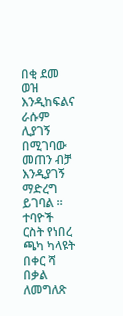በቂ ደመ ወዝ እንዲከፍልና ራሱም ሊያገኝ በሚገባው መጠን ብቻ እንዲያገኝ ማድረግ ይገባል ። ተባዮች ርስት የነበረ ጫካ ካላዩት በቀር ሻ በቃል ለመግለጽ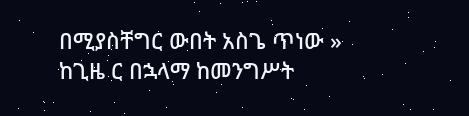በሚያስቸግር ውበት አስጌ ጥነው » ከጊዜ ር በኋላማ ከመንግሥት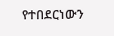የተበደርነውን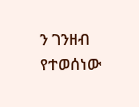ን ገንዘብ የተወሰነው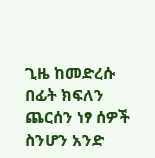ጊዜ ከመድረሱ በፊት ክፍለን ጨርሰን ነፃ ሰዎች ስንሆን አንድ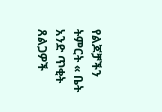የልጆቻችን ትምርት « ቤት አንድ ጥቂት ጸልጋዎች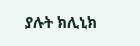ያሉት ክሊኒክ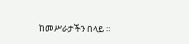ከመሥራታችን በላይ ።